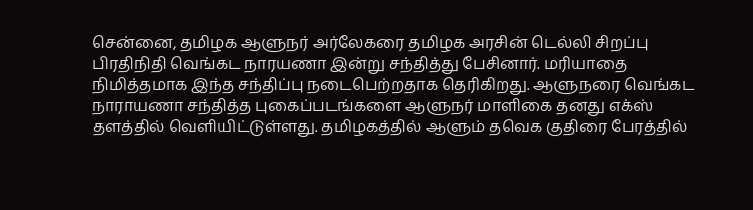சென்னை, தமிழக ஆளுநர் அர்லேகரை தமிழக அரசின் டெல்லி சிறப்பு பிரதிநிதி வெங்கட நாரயணா இன்று சந்தித்து பேசினார். மரியாதை நிமித்தமாக இந்த சந்திப்பு நடைபெற்றதாக தெரிகிறது. ஆளுநரை வெங்கட நாராயணா சந்தித்த புகைப்படங்களை ஆளுநர் மாளிகை தனது எக்ஸ் தளத்தில் வெளியிட்டுள்ளது. தமிழகத்தில் ஆளும் தவெக குதிரை பேரத்தில்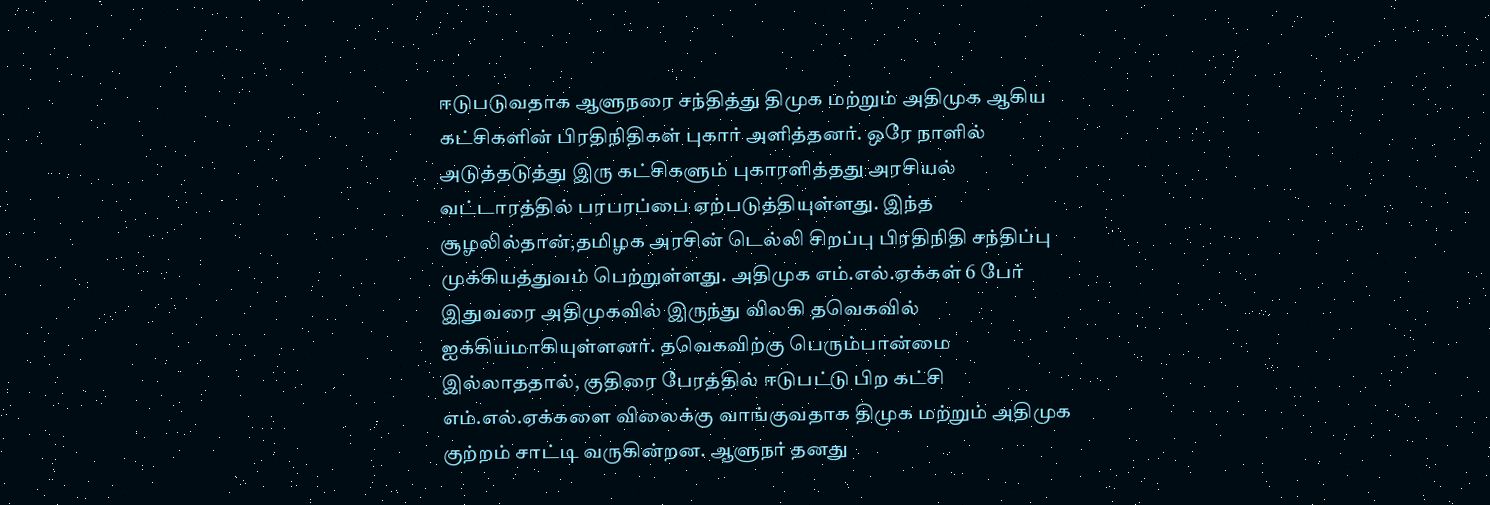ஈடுபடுவதாக ஆளுநரை சந்தித்து திமுக மற்றும் அதிமுக ஆகிய கட்சிகளின் பிரதிநிதிகள் புகார் அளித்தனர். ஒரே நாளில் அடுத்தடுத்து இரு கட்சிகளும் புகாரளித்தது அரசியல் வட்டாரத்தில் பரபரப்பை ஏற்படுத்தியுள்ளது. இந்த சூழலில்தான்,தமிழக அரசின் டெல்லி சிறப்பு பிரதிநிதி சந்திப்பு முக்கியத்துவம் பெற்றுள்ளது. அதிமுக எம்.எல்.ஏக்கள் 6 பேர் இதுவரை அதிமுகவில் இருந்து விலகி தவெகவில் ஐக்கியமாகியுள்ளனர். தவெகவிற்கு பெரும்பான்மை இல்லாததால், குதிரை பேரத்தில் ஈடுபட்டு பிற கட்சி எம்.எல்.ஏக்களை விலைக்கு வாங்குவதாக திமுக மற்றும் அதிமுக குற்றம் சாட்டி வருகின்றன. ஆளுநர் தனது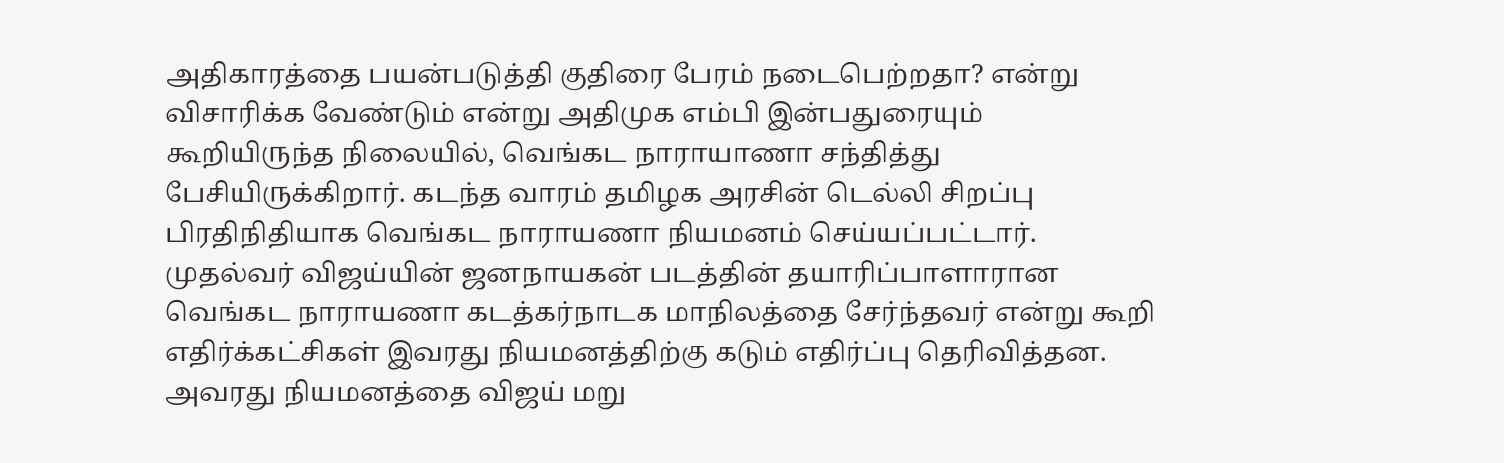அதிகாரத்தை பயன்படுத்தி குதிரை பேரம் நடைபெற்றதா? என்று விசாரிக்க வேண்டும் என்று அதிமுக எம்பி இன்பதுரையும் கூறியிருந்த நிலையில், வெங்கட நாராயாணா சந்தித்து பேசியிருக்கிறார். கடந்த வாரம் தமிழக அரசின் டெல்லி சிறப்பு பிரதிநிதியாக வெங்கட நாராயணா நியமனம் செய்யப்பட்டார். முதல்வர் விஜய்யின் ஜனநாயகன் படத்தின் தயாரிப்பாளாரான வெங்கட நாராயணா கடத்கர்நாடக மாநிலத்தை சேர்ந்தவர் என்று கூறி எதிர்க்கட்சிகள் இவரது நியமனத்திற்கு கடும் எதிர்ப்பு தெரிவித்தன. அவரது நியமனத்தை விஜய் மறு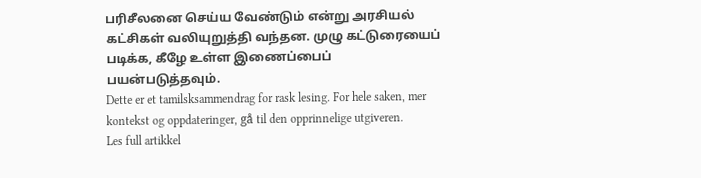பரிசீலனை செய்ய வேண்டும் என்று அரசியல் கட்சிகள் வலியுறுத்தி வந்தன. முழு கட்டுரையைப் படிக்க, கீழே உள்ள இணைப்பைப் பயன்படுத்தவும்.
Dette er et tamilsksammendrag for rask lesing. For hele saken, mer kontekst og oppdateringer, gå til den opprinnelige utgiveren.
Les full artikkel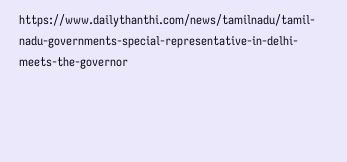https://www.dailythanthi.com/news/tamilnadu/tamil-nadu-governments-special-representative-in-delhi-meets-the-governor